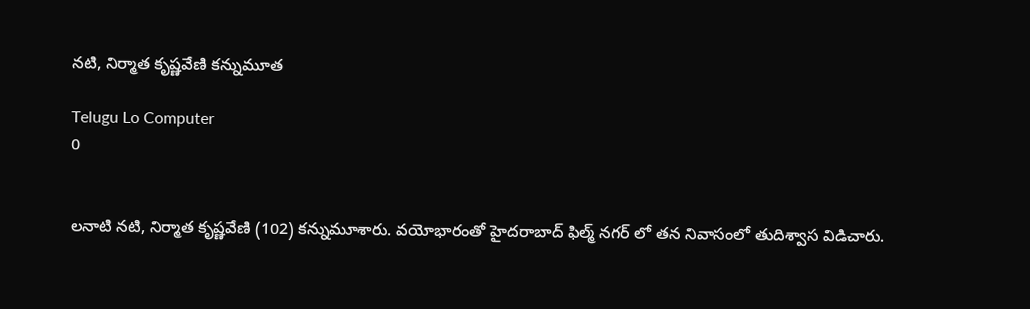నటి, నిర్మాత కృష్ణవేణి కన్నుమూత

Telugu Lo Computer
0


లనాటి నటి, నిర్మాత కృష్ణవేణి (102) కన్నుమూశారు. వయోభారంతో హైదరాబాద్ ఫిల్మ్ నగర్ లో తన నివాసంలో తుదిశ్వాస విడిచారు.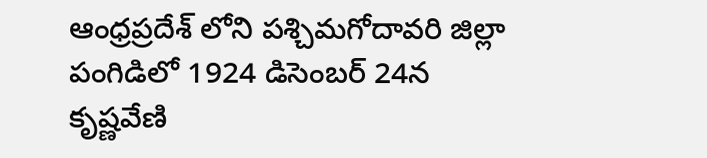ఆంధ్రప్రదేశ్ లోని పశ్చిమగోదావరి జిల్లా పంగిడిలో 1924 డిసెంబర్ 24న కృష్ణవేణి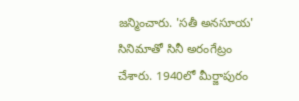జన్మించారు. 'సతీ అనసూయ' సినిమాతో సినీ అరంగేట్రం చేశారు. 1940లో మీర్జాపురం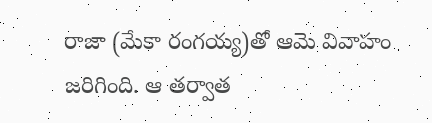రాజా (మేకా రంగయ్య)తో ఆమె వివాహం జరిగింది. ఆ తర్వాత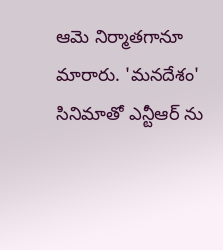ఆమె నిర్మాతగానూ మారారు. 'మనదేశం' సినిమాతో ఎన్టీఆర్ ను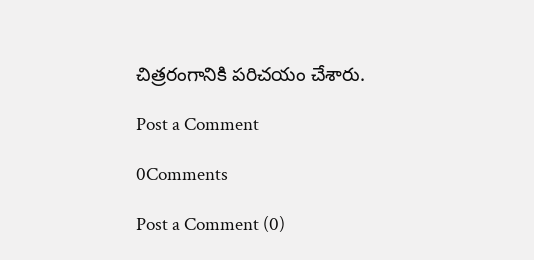చిత్రరంగానికి పరిచయం చేశారు.

Post a Comment

0Comments

Post a Comment (0)